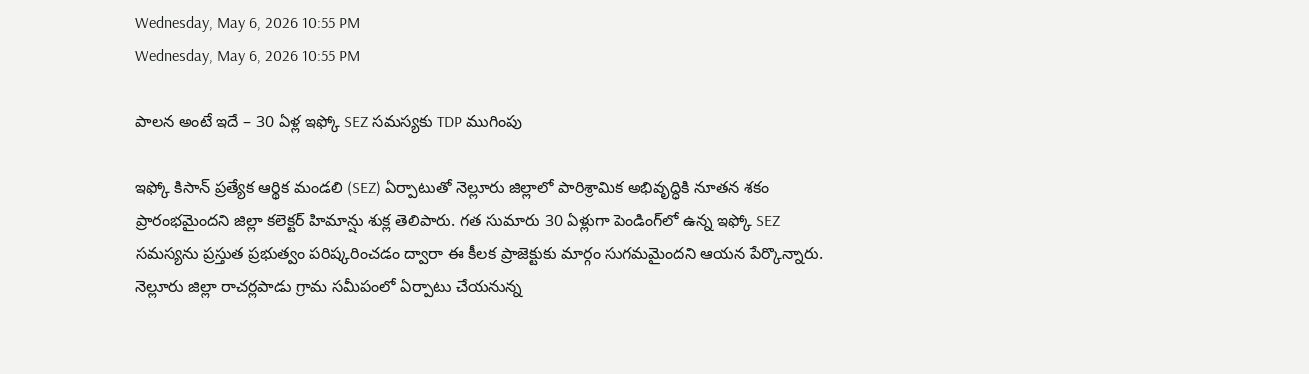Wednesday, May 6, 2026 10:55 PM
Wednesday, May 6, 2026 10:55 PM

పాలన అంటే ఇదే – 30 ఏళ్ల ఇఫ్కో SEZ సమస్యకు TDP ముగింపు

ఇఫ్కో కిసాన్ ప్రత్యేక ఆర్థిక మండలి (SEZ) ఏర్పాటుతో నెల్లూరు జిల్లాలో పారిశ్రామిక అభివృద్ధికి నూతన శకం ప్రారంభమైందని జిల్లా కలెక్టర్ హిమాన్షు శుక్ల తెలిపారు. గత సుమారు 30 ఏళ్లుగా పెండింగ్‌లో ఉన్న ఇఫ్కో SEZ సమస్యను ప్రస్తుత ప్రభుత్వం పరిష్కరించడం ద్వారా ఈ కీలక ప్రాజెక్టుకు మార్గం సుగమమైందని ఆయన పేర్కొన్నారు. నెల్లూరు జిల్లా రాచర్లపాడు గ్రామ సమీపంలో ఏర్పాటు చేయనున్న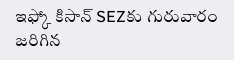ఇఫ్కో కిసాన్ SEZకు గురువారం జరిగిన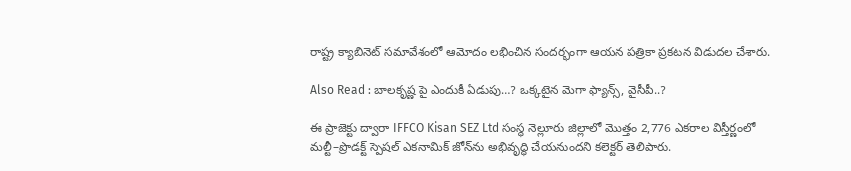రాష్ట్ర క్యాబినెట్ సమావేశంలో ఆమోదం లభించిన సందర్భంగా ఆయన పత్రికా ప్రకటన విడుదల చేశారు.

Also Read : బాలకృష్ణ పై ఎందుకీ ఏడుపు…? ఒక్కటైన మెగా ఫ్యాన్స్, వైసీపీ..?

ఈ ప్రాజెక్టు ద్వారా IFFCO Kisan SEZ Ltd సంస్థ నెల్లూరు జిల్లాలో మొత్తం 2,776 ఎకరాల విస్తీర్ణంలో మల్టీ–ప్రొడక్ట్ స్పెషల్ ఎకనామిక్ జోన్‌ను అభివృద్ధి చేయనుందని కలెక్టర్ తెలిపారు.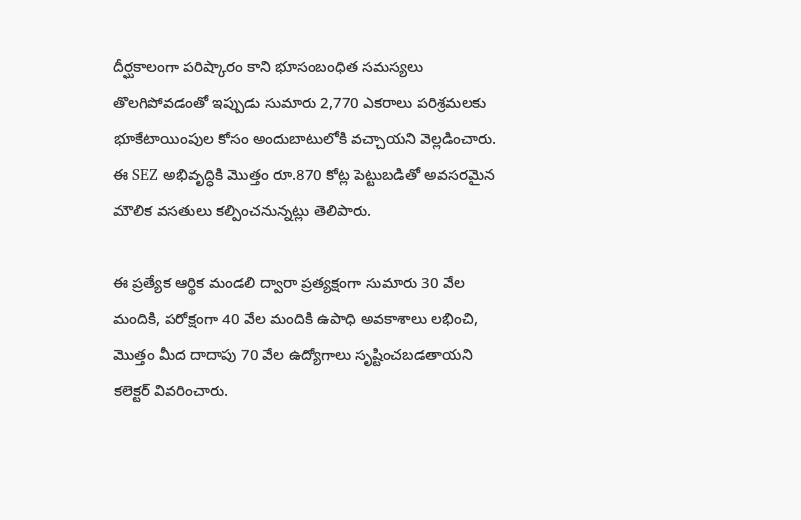దీర్ఘకాలంగా పరిష్కారం కాని భూసంబంధిత సమస్యలు తొలగిపోవడంతో ఇప్పుడు సుమారు 2,770 ఎకరాలు పరిశ్రమలకు భూకేటాయింపుల కోసం అందుబాటులోకి వచ్చాయని వెల్లడించారు. ఈ SEZ అభివృద్ధికి మొత్తం రూ.870 కోట్ల పెట్టుబడితో అవసరమైన మౌలిక వసతులు కల్పించనున్నట్లు తెలిపారు.

ఈ ప్రత్యేక ఆర్థిక మండలి ద్వారా ప్రత్యక్షంగా సుమారు 30 వేల మందికి, పరోక్షంగా 40 వేల మందికి ఉపాధి అవకాశాలు లభించి, మొత్తం మీద దాదాపు 70 వేల ఉద్యోగాలు సృష్టించబడతాయని కలెక్టర్ వివరించారు.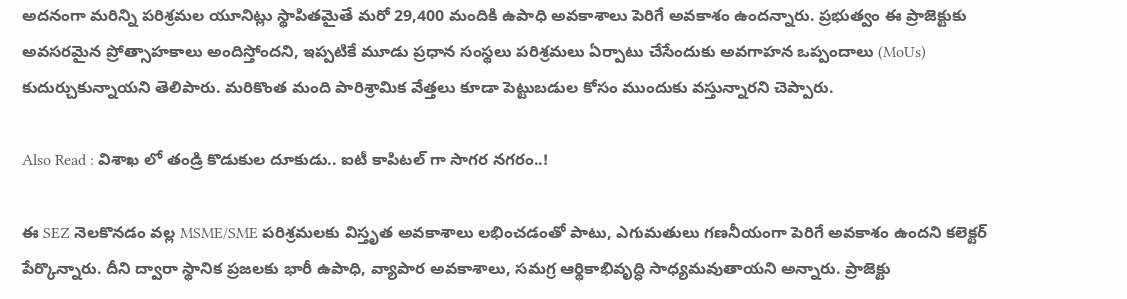అదనంగా మరిన్ని పరిశ్రమల యూనిట్లు స్థాపితమైతే మరో 29,400 మందికి ఉపాధి అవకాశాలు పెరిగే అవకాశం ఉందన్నారు. ప్రభుత్వం ఈ ప్రాజెక్టుకు అవసరమైన ప్రోత్సాహకాలు అందిస్తోందని, ఇప్పటికే మూడు ప్రధాన సంస్థలు పరిశ్రమలు ఏర్పాటు చేసేందుకు అవగాహన ఒప్పందాలు (MoUs) కుదుర్చుకున్నాయని తెలిపారు. మరికొంత మంది పారిశ్రామిక వేత్తలు కూడా పెట్టుబడుల కోసం ముందుకు వస్తున్నారని చెప్పారు.

Also Read : విశాఖ లో తండ్రి కొడుకుల దూకుడు.. ఐటీ కాపిటల్ గా సాగర నగరం..!

ఈ SEZ నెలకొనడం వల్ల MSME/SME పరిశ్రమలకు విస్తృత అవకాశాలు లభించడంతో పాటు, ఎగుమతులు గణనీయంగా పెరిగే అవకాశం ఉందని కలెక్టర్ పేర్కొన్నారు. దీని ద్వారా స్థానిక ప్రజలకు భారీ ఉపాధి, వ్యాపార అవకాశాలు, సమగ్ర ఆర్థికాభివృద్ధి సాధ్యమవుతాయని అన్నారు. ప్రాజెక్టు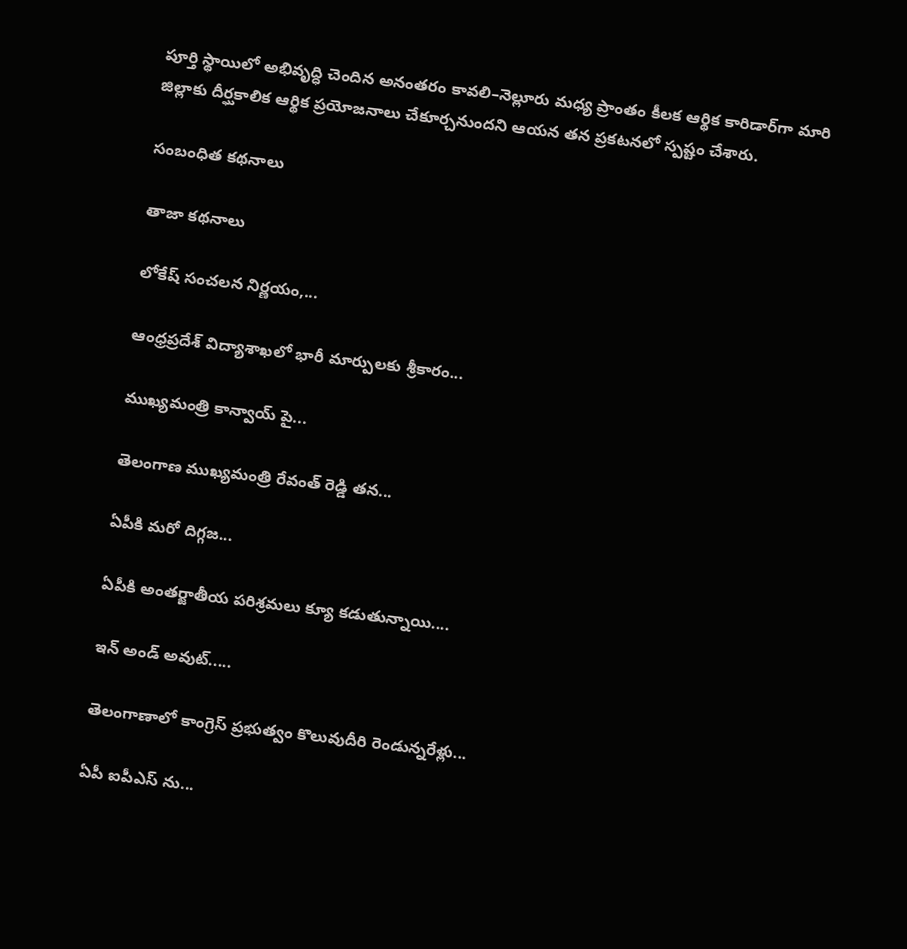పూర్తి స్థాయిలో అభివృద్ధి చెందిన అనంతరం కావలి–నెల్లూరు మధ్య ప్రాంతం కీలక ఆర్థిక కారిడార్‌గా మారి జిల్లాకు దీర్ఘకాలిక ఆర్థిక ప్రయోజనాలు చేకూర్చనుందని ఆయన తన ప్రకటనలో స్పష్టం చేశారు.

సంబంధిత కథనాలు

తాజా కథనాలు

లోకేష్ సంచలన నిర్ణయం,...

ఆంధ్రప్రదేశ్ విద్యాశాఖలో భారీ మార్పులకు శ్రీకారం...

ముఖ్యమంత్రి కాన్వాయ్‌ పై...

తెలంగాణ ముఖ్యమంత్రి రేవంత్ రెడ్డి తన...

ఏపీకి మరో దిగ్గజ...

ఏపీకి అంతర్జాతీయ పరిశ్రమలు క్యూ కడుతున్నాయి....

ఇన్ అండ్ అవుట్.....

తెలంగాణాలో కాంగ్రెస్ ప్రభుత్వం కొలువుదీరి రెండున్నరేళ్లు...

ఏపీ ఐపీఎస్ ను...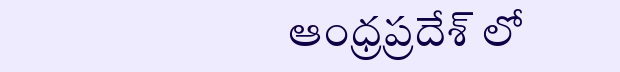ఆంధ్రప్రదేశ్‌ లో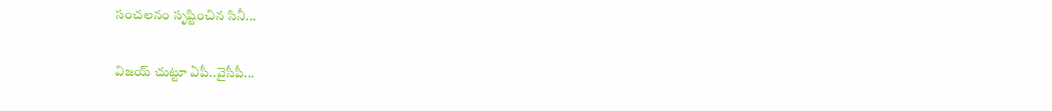సంచలనం సృష్టించిన సినీ...

విజయ్ చుట్టూ ఏపీ..వైసీపీ...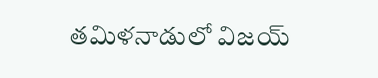తమిళనాడులో విజయ్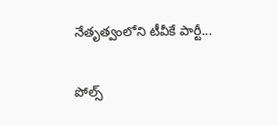నేతృత్వంలోని టీవీకే పార్టీ...

పోల్స్